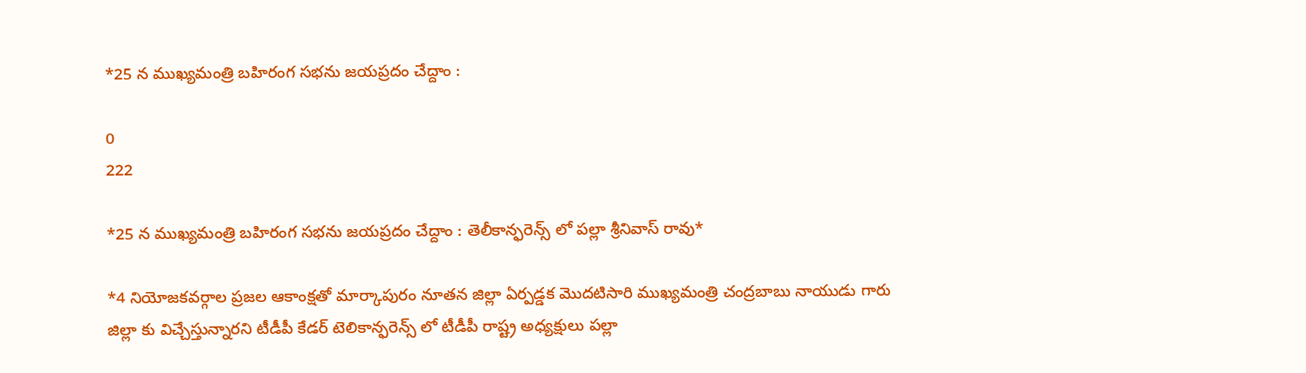*25 న ముఖ్యమంత్రి బహిరంగ సభను జయప్రదం చేద్దాం :

0
222

*25 న ముఖ్యమంత్రి బహిరంగ సభను జయప్రదం చేద్దాం : తెలీకాన్ఫరెన్స్ లో పల్లా శ్రీనివాస్ రావు*

*4 నియోజకవర్గాల ప్రజల ఆకాంక్షతో మార్కాపురం నూతన జిల్లా ఏర్పడ్డక మొదటిసారి ముఖ్యమంత్రి చంద్రబాబు నాయుడు గారు జిల్లా కు విచ్చేస్తున్నారని టీడీపీ కేడర్ టెలికాన్ఫరెన్స్ లో టీడీపీ రాష్ట్ర అధ్యక్షులు పల్లా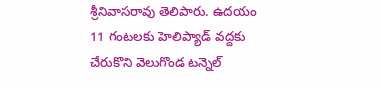శ్రీనివాసరావు తెలిపారు. ఉదయం 11 గంటలకు హెలిప్యాడ్ వద్దకు చేరుకొని వెలుగొండ టన్నెల్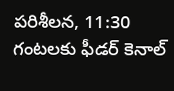పరిశీలన, 11:30 గంటలకు ఫీడర్ కెనాల్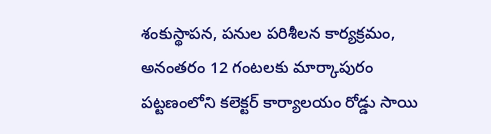శంకుస్థాపన, పనుల పరిశీలన కార్యక్రమం, అనంతరం 12 గంటలకు మార్కాపురం పట్టణంలోని కలెక్టర్ కార్యాలయం రోడ్డు సాయి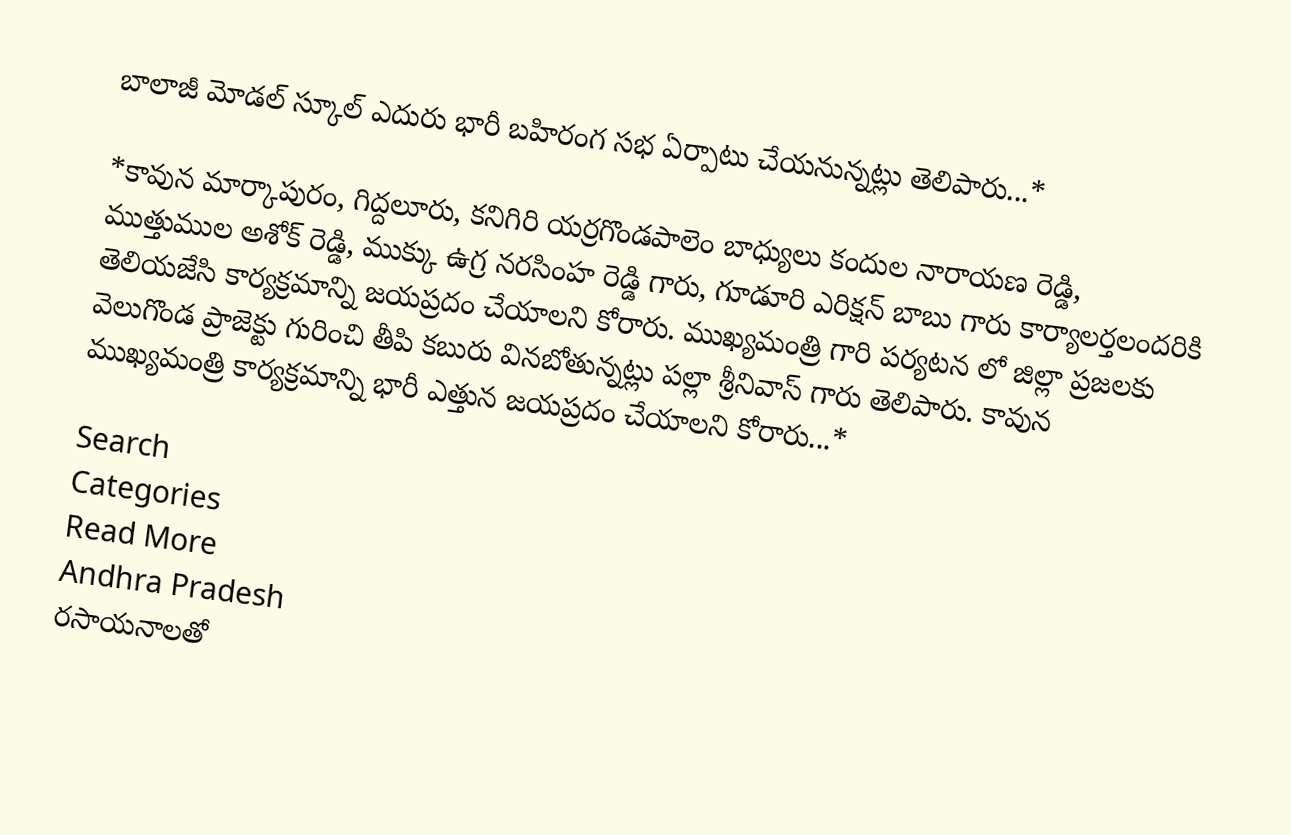బాలాజీ మోడల్ స్కూల్ ఎదురు భారీ బహిరంగ సభ ఏర్పాటు చేయనున్నట్లు తెలిపారు...*

*కావున మార్కాపురం, గిద్దలూరు, కనిగిరి యర్రగొండపాలెం బాధ్యులు కందుల నారాయణ రెడ్డి, ముత్తుముల అశోక్ రెడ్డి, ముక్కు ఉగ్ర నరసింహ రెడ్డి గారు, గూడూరి ఎరిక్షన్ బాబు గారు కార్యాలర్తలందరికి తెలియజేసి కార్యక్రమాన్ని జయప్రదం చేయాలని కోరారు. ముఖ్యమంత్రి గారి పర్యటన లో జిల్లా ప్రజలకు వెలుగొండ ప్రాజెక్టు గురించి తీపి కబురు వినబోతున్నట్లు పల్లా శ్రీనివాస్ గారు తెలిపారు. కావున ముఖ్యమంత్రి కార్యక్రమాన్ని భారీ ఎత్తున జయప్రదం చేయాలని కోరారు...*

Search
Categories
Read More
Andhra Pradesh
రసాయనాలతో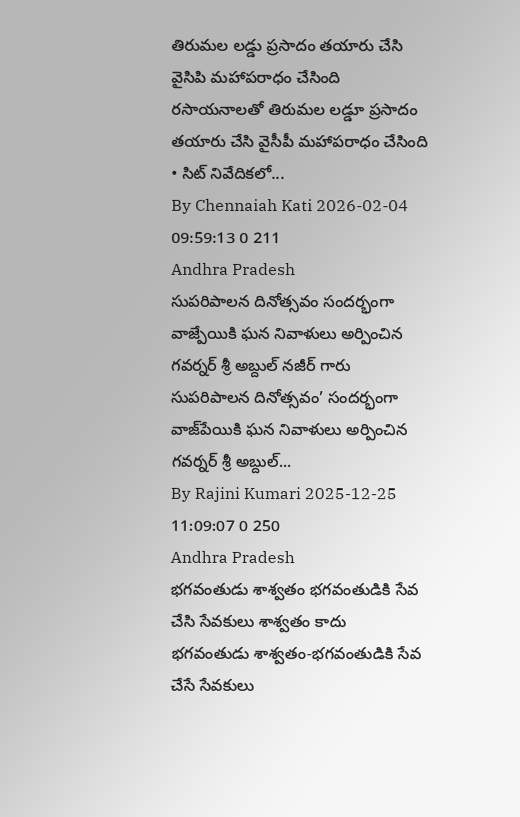తిరుమల లడ్డు ప్రసాదం తయారు చేసి వైసిపి మహాపరాధం చేసింది
రసాయనాలతో తిరుమల లడ్డూ ప్రసాదం తయారు చేసి వైసీపీ మహాపరాధం చేసింది   • సిట్ నివేదికలో...
By Chennaiah Kati 2026-02-04 09:59:13 0 211
Andhra Pradesh
సుపరిపాలన దినోత్సవం సందర్భంగా వాజ్పేయికి ఘన నివాళులు అర్పించిన గవర్నర్ శ్రీ అబ్దుల్ నజీర్ గారు
సుపరిపాలన దినోత్సవం’ సందర్భంగా వాజ్‌పేయికి ఘన నివాళులు అర్పించిన గవర్నర్ శ్రీ అబ్దుల్...
By Rajini Kumari 2025-12-25 11:09:07 0 250
Andhra Pradesh
భగవంతుడు శాశ్వతం భగవంతుడికి సేవ చేసి సేవకులు శాశ్వతం కాదు
భగవంతుడు శాశ్వతం-భగవంతుడికి సేవ చేసే సేవకులు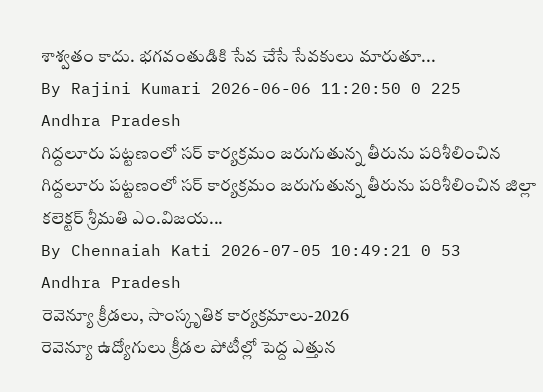శాశ్వతం కాదు. భగవంతుడికి సేవ చేసే సేవకులు మారుతూ...
By Rajini Kumari 2026-06-06 11:20:50 0 225
Andhra Pradesh
గిద్దలూరు పట్టణంలో సర్ కార్యక్రమం జరుగుతున్న తీరును పరిశీలించిన
గిద్దలూరు పట్టణంలో సర్ కార్యక్రమం జరుగుతున్న తీరును పరిశీలించిన జిల్లా కలెక్టర్ శ్రీమతి ఎం.విజయ...
By Chennaiah Kati 2026-07-05 10:49:21 0 53
Andhra Pradesh
రెవెన్యూ క్రీడలు, సాంస్కృతిక కార్యక్రమాలు-2026
రెవెన్యూ ఉద్యోగులు క్రీడల పోటీల్లో పెద్ద ఎత్తున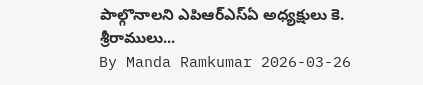పాల్గొనాలని ఎపిఆర్ఎస్ఏ అధ్యక్షులు కె. శ్రీరాములు...
By Manda Ramkumar 2026-03-26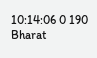10:14:06 0 190
Bharat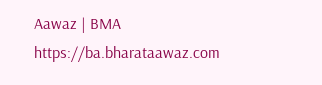Aawaz | BMA https://ba.bharataawaz.com